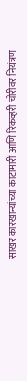साखर कारखान्यांच्या काटामारी आणि रिकव्हरी चोरीवर नियंत्रण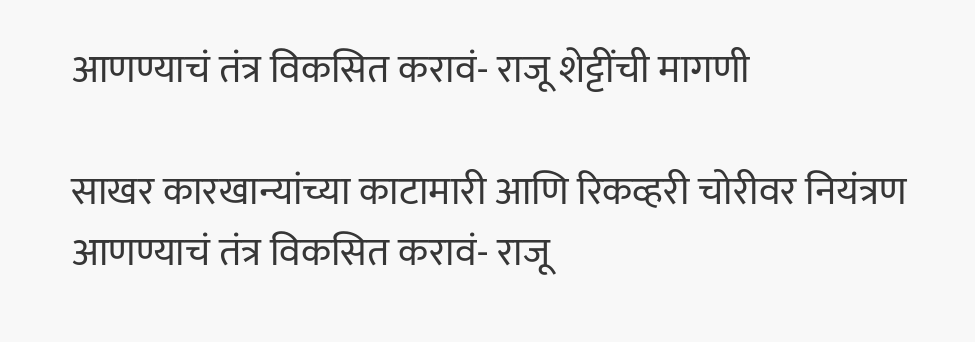आणण्याचं तंत्र विकसित करावं- राजू शेट्टींची मागणी

साखर कारखान्यांच्या काटामारी आणि रिकव्हरी चोरीवर नियंत्रण आणण्याचं तंत्र विकसित करावं- राजू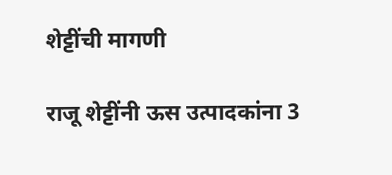शेट्टींची मागणी

राजू शेट्टींनी ऊस उत्पादकांना 3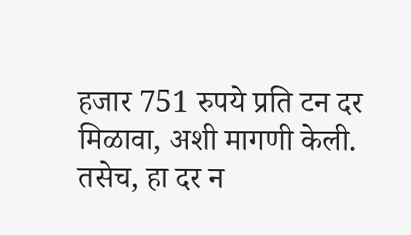हजार 751 रुपये प्रति टन दर मिळावा, अशी मागणी केली. तसेच, हा दर न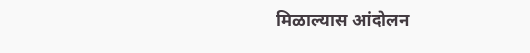मिळाल्यास आंदोलन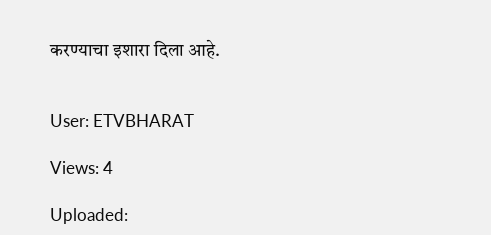करण्याचा इशारा दिला आहे.


User: ETVBHARAT

Views: 4

Uploaded: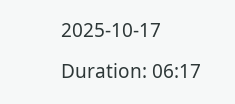2025-10-17

Duration: 06:17